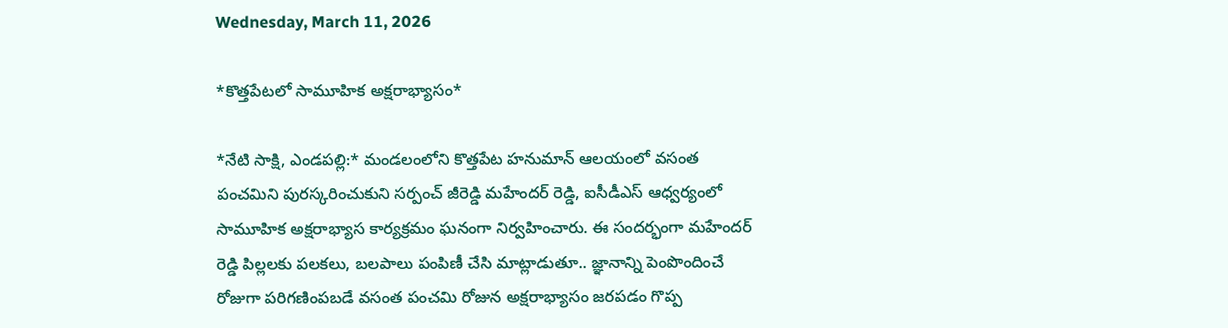Wednesday, March 11, 2026

*కొత్తపేటలో సామూహిక అక్షరాభ్యాసం*

*నేటి సాక్షి, ఎండపల్లి:* మండలంలోని కొత్తపేట హనుమాన్ ఆలయంలో వసంత పంచమిని పురస్కరించుకుని సర్పంచ్ జీరెడ్డి మహేందర్ రెడ్డి, ఐసీడీఎస్ ఆధ్వర్యంలో సామూహిక అక్షరాభ్యాస కార్యక్రమం ఘనంగా నిర్వహించారు. ఈ సందర్భంగా మహేందర్ రెడ్డి పిల్లలకు పలకలు, బలపాలు పంపిణీ చేసి మాట్లాడుతూ.. జ్ఞానాన్ని పెంపొందించే రోజుగా పరిగణింపబడే వసంత పంచమి రోజున అక్షరాభ్యాసం జరపడం గొప్ప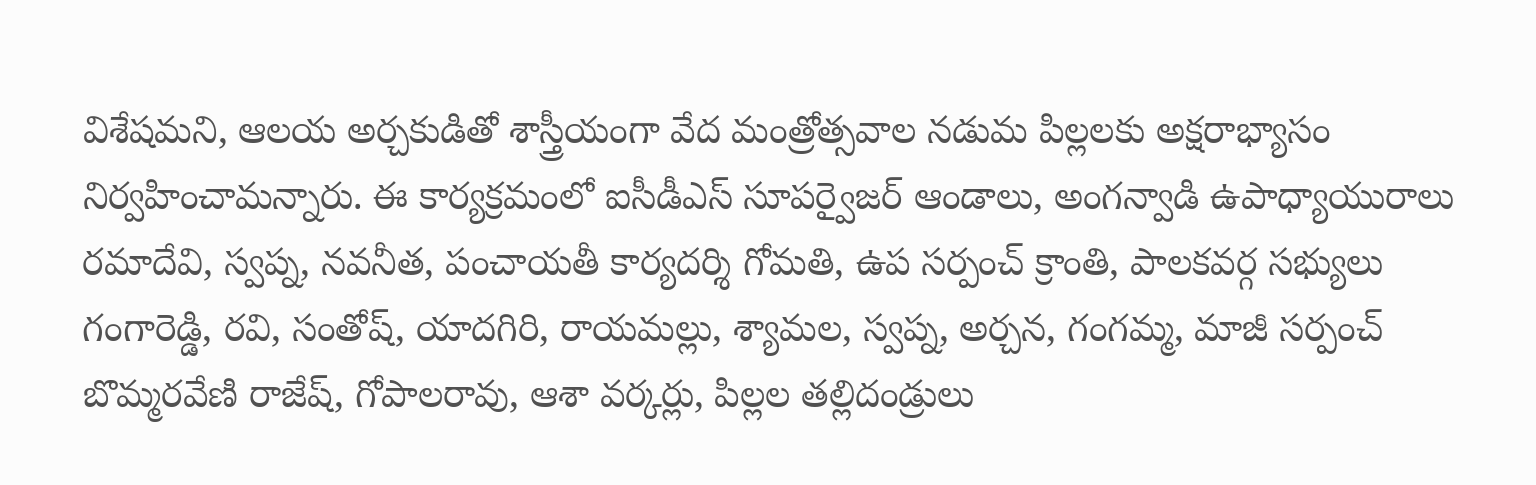విశేషమని, ఆలయ అర్చకుడితో శాస్త్రీయంగా వేద మంత్రోత్సవాల నడుమ పిల్లలకు అక్షరాభ్యాసం నిర్వహించామన్నారు. ఈ కార్యక్రమంలో ఐసీడీఎస్ సూపర్వైజర్ ఆండాలు, అంగన్వాడి ఉపాధ్యాయురాలు రమాదేవి, స్వప్న, నవనీత, పంచాయతీ కార్యదర్శి గోమతి, ఉప సర్పంచ్ క్రాంతి, పాలకవర్గ సభ్యులు గంగారెడ్డి, రవి, సంతోష్, యాదగిరి, రాయమల్లు, శ్యామల, స్వప్న, అర్చన, గంగమ్మ, మాజీ సర్పంచ్ బొమ్మరవేణి రాజేష్, గోపాలరావు, ఆశా వర్కర్లు, పిల్లల తల్లిదండ్రులు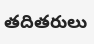తదితరులు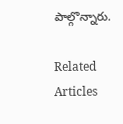పాల్గొన్నారు.

Related Articles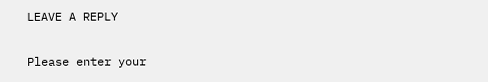LEAVE A REPLY

Please enter your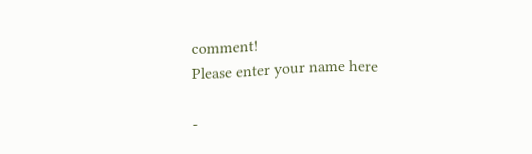comment!
Please enter your name here

-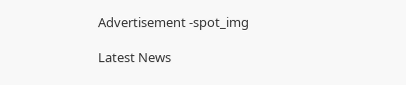Advertisement -spot_img

Latest News